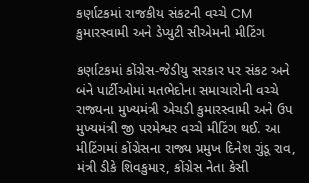કર્ણાટકમાં રાજકીય સંકટની વચ્ચે CM કુમારસ્વામી અને ડેપ્યુટી સીએમની મીટિંગ

કર્ણાટકમાં કોંગ્રેસ-જેડીયુ સરકાર પર સંકટ અને બંને પાર્ટીઓમાં મતભેદોના સમાચારોની વચ્ચે રાજ્યના મુખ્યમંત્રી એચડી કુમારસ્વામી અને ઉપ મુખ્યમંત્રી જી પરમેશ્વર વચ્ચે મીટિંગ થઈ. આ મીટિંગમાં કોંગ્રેસના રાજ્ય પ્રમુખ દિનેશ ગુંડૂ રાવ, મંત્રી ડીકે શિવકુમાર, કોંગ્રેસ નેતા કેસી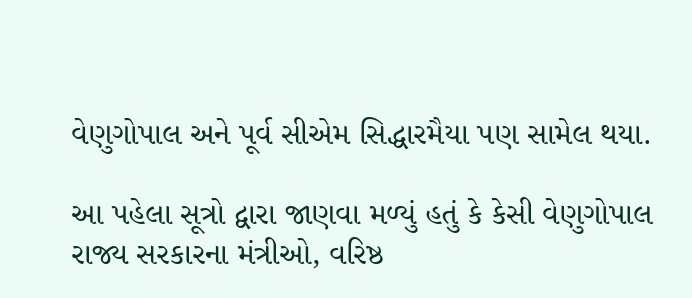વેણુગોપાલ અને પૂર્વ સીએમ સિદ્ધારમૈયા પણ સામેલ થયા.

આ પહેલા સૂત્રો દ્વારા જાણવા મળ્યું હતું કે કેસી વેણુગોપાલ રાજ્ય સરકારના મંત્રીઓ, વરિષ્ઠ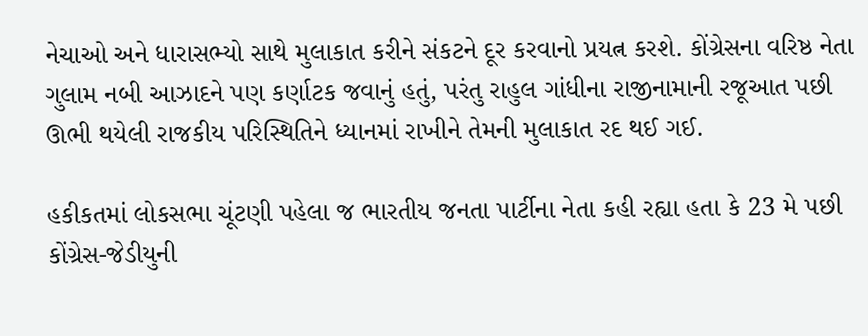નેચાઓ અને ધારાસભ્યો સાથે મુલાકાત કરીને સંકટને દૂર કરવાનો પ્રયત્ન કરશે. કોંગ્રેસના વરિષ્ઠ નેતા ગુલામ નબી આઝાદને પણ કર્ણાટક જવાનું હતું, પરંતુ રાહુલ ગાંધીના રાજીનામાની રજૂઆત પછી ઊભી થયેલી રાજકીય પરિસ્થિતિને ધ્યાનમાં રાખીને તેમની મુલાકાત રદ થઈ ગઈ.

હકીકતમાં લોકસભા ચૂંટણી પહેલા જ ભારતીય જનતા પાર્ટીના નેતા કહી રહ્યા હતા કે 23 મે પછી કોંગ્રેસ-જેડીયુની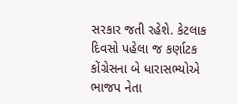સરકાર જતી રહેશે. કેટલાક દિવસો પહેલા જ કર્ણાટક કોંગ્રેસના બે ધારાસભ્યોએ ભાજપ નેતા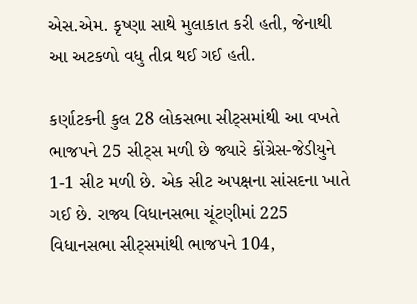એસ.એમ. કૃષ્ણા સાથે મુલાકાત કરી હતી, જેનાથી આ અટકળો વધુ તીવ્ર થઈ ગઈ હતી.

કર્ણાટકની કુલ 28 લોકસભા સીટ્સમાંથી આ વખતે ભાજપને 25 સીટ્સ મળી છે જ્યારે કોંગ્રેસ-જેડીયુને 1-1 સીટ મળી છે. એક સીટ અપક્ષના સાંસદના ખાતે ગઈ છે. રાજ્ય વિધાનસભા ચૂંટણીમાં 225 વિધાનસભા સીટ્સમાંથી ભાજપને 104,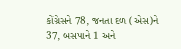કોંગ્રેસને 78, જનતા દળ (એસ)ને 37, બસપાને 1 અને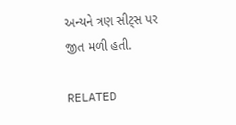અન્યને ત્રણ સીટ્સ પર જીત મળી હતી.

RELATED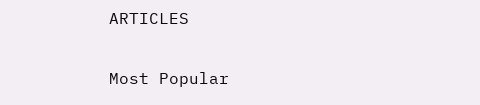ARTICLES

Most Popular